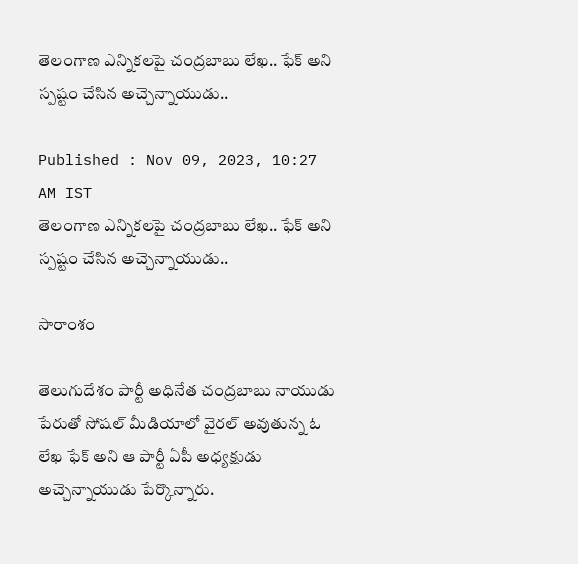తెలంగాణ ఎన్నికలపై చంద్రబాబు లేఖ.. ఫేక్ అని స్పష్టం చేసిన అచ్చెన్నాయుడు..

Published : Nov 09, 2023, 10:27 AM IST
తెలంగాణ ఎన్నికలపై చంద్రబాబు లేఖ.. ఫేక్ అని స్పష్టం చేసిన అచ్చెన్నాయుడు..

సారాంశం

తెలుగుదేశం పార్టీ అధినేత చంద్రబాబు నాయుడు పేరుతో సోషల్ మీడియాలో వైరల్ అవుతున్న ఓ లేఖ ఫేక్ అని ఆ పార్టీ ఏపీ అధ్యక్షుడు అచ్చెన్నాయుడు పేర్కొన్నారు.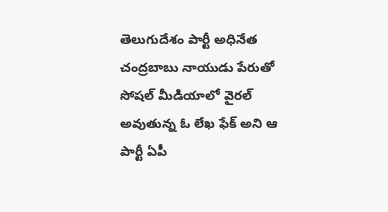తెలుగుదేశం పార్టీ అధినేత చంద్రబాబు నాయుడు పేరుతో సోషల్ మీడియాలో వైరల్ అవుతున్న ఓ లేఖ ఫేక్ అని ఆ పార్టీ ఏపీ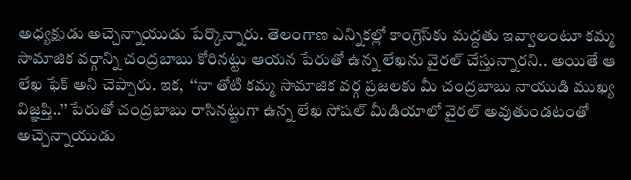అధ్యక్షుడు అచ్చెన్నాయుడు పేర్కొన్నారు. తెలంగాణ ఎన్నికల్లో కాంగ్రెస్‌కు మద్దతు ఇవ్వాలంటూ కమ్మ సామాజిక వర్గాన్ని చంద్రబాబు కోరినట్టు ఆయన పేరుతో ఉన్న లేఖను వైరల్ చేస్తున్నారని.. అయితే ఆ లేఖ ఫేక్ అని చెప్పారు. ఇక,  ‘‘నా తోటి కమ్మ సామాజిక వర్గ ప్రజలకు మీ చంద్రబాబు నాయుడి ముఖ్య విజ్ఞప్తి..’’ పేరుతో చంద్రబాబు రాసినట్టుగా ఉన్న లేఖ సోషల్ మీడియాలో వైరల్ అవుతుండటంతో అచ్చెన్నాయుడు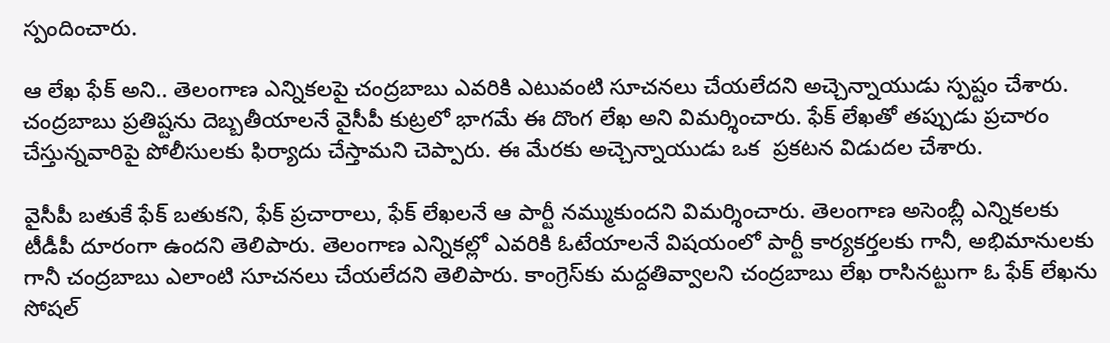స్పందించారు.

ఆ లేఖ ఫేక్ అని.. తెలంగాణ ఎన్నికలపై చంద్రబాబు ఎవరికి ఎటువంటి సూచనలు చేయలేదని అచ్చెన్నాయుడు స్పష్టం చేశారు. చంద్రబాబు ప్రతిష్టను దెబ్బతీయాలనే వైసీపీ కుట్రలో భాగమే ఈ దొంగ లేఖ అని విమర్శించారు. ఫేక్ లేఖతో తప్పుడు ప్రచారం చేస్తున్నవారిపై పోలీసులకు ఫిర్యాదు చేస్తామని చెప్పారు. ఈ మేరకు అచ్చెన్నాయుడు ఒక  ప్రకటన విడుదల చేశారు.

వైసీపీ బతుకే ఫేక్ బతుకని, ఫేక్ ప్రచారాలు, ఫేక్ లేఖలనే ఆ పార్టీ నమ్ముకుందని విమర్శించారు. తెలంగాణ అసెంబ్లీ ఎన్నికలకు టీడీపీ దూరంగా ఉందని తెలిపారు. తెలంగాణ ఎన్నికల్లో ఎవరికి ఓటేయాలనే విషయంలో పార్టీ కార్యకర్తలకు గానీ, అభిమానులకు గానీ చంద్రబాబు ఎలాంటి సూచనలు చేయలేదని తెలిపారు. కాంగ్రెస్‌కు మద్దతివ్వాలని చంద్రబాబు లేఖ రాసినట్టుగా ఓ ఫేక్ లేఖను సోషల్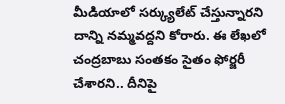మీడియాలో సర్క్యులేట్ చేస్తున్నారని దాన్ని నమ్మవద్దని కోరారు. ఈ లేఖలో చంద్రబాబు సంతకం సైతం ఫోర్జరీ చేశారని.. దీనిపై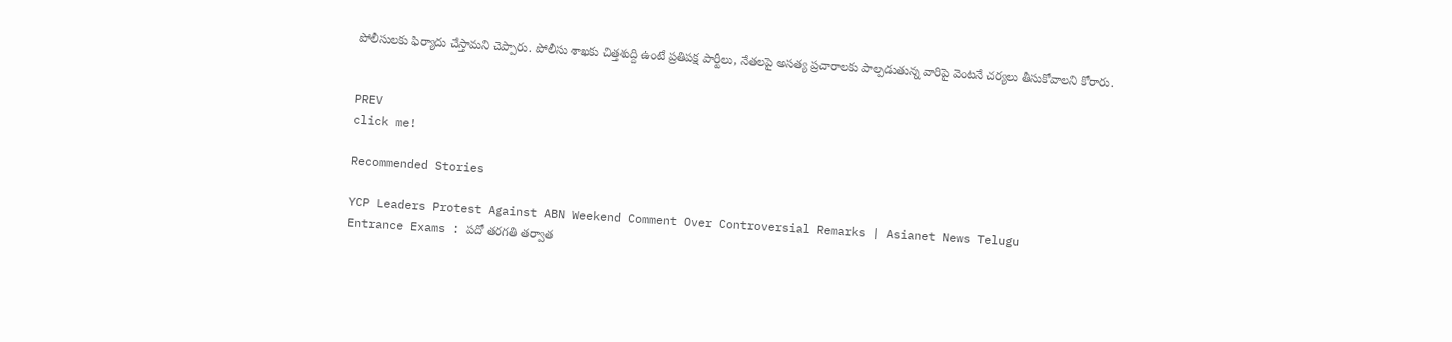పోలీసులకు ఫిర్యాదు చేస్తామని చెప్పారు. పోలీసు శాఖకు చిత్తశుద్ది ఉంటే ప్రతిపక్ష పార్టీలు, నేతలపై అసత్య ప్రచారాలకు పాల్పడుతున్న వారిపై వెంటనే చర్యలు తీసుకోవాలని కోరారు.


PREV
click me!

Recommended Stories

YCP Leaders Protest Against ABN Weekend Comment Over Controversial Remarks | Asianet News Telugu
Entrance Exams : పదో తరగతి తర్వాత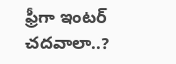ఫ్రీగా ఇంటర్ చదవాలా..?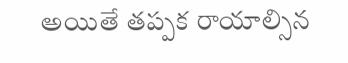అయితే తప్పక రాయాల్సిన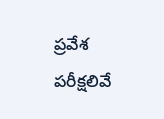ప్రవేశ పరీక్షలివే